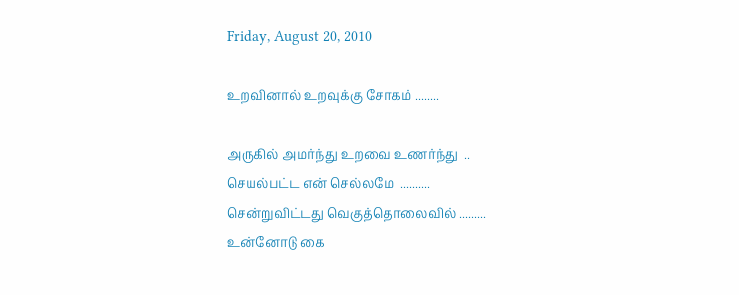Friday, August 20, 2010

உறவினால் உறவுக்கு சோகம் ........

அருகில் அமர்ந்து உறவை உணர்ந்து  ..
செயல்பட்ட என் செல்லமே  ..........
சென்றுவிட்டது வெகுத்தொலைவில் .........
உன்னோடு கை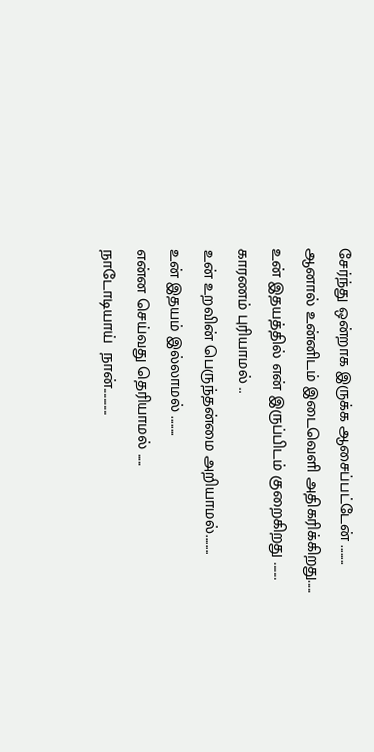சேர்ந்து ஒன்றாக இருக்க ஆசைப்பட்டேன் ........
ஆனால் உன்னிடம் இடைவெளி அதிகரிக்கிறது.....
உன் இதயத்தில் என் இருப்பிடம் குறைகிறது .......
காரணம் புரியாமல் ..
உன் உறவின் பெருந்தன்மை அறியாமல்........
உன் இதயம் இல்லாமல் ........
என்ன செய்வது தெரியாமல் .....
நாடோடியாய்  நான்...........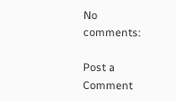No comments:

Post a Comment